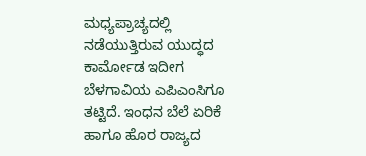ಮಧ್ಯಪ್ರಾಚ್ಯದಲ್ಲಿ ನಡೆಯುತ್ತಿರುವ ಯುದ್ಧದ ಕಾರ್ಮೋಡ ಇದೀಗ ಬೆಳಗಾವಿಯ ಎಪಿಎಂಸಿಗೂ ತಟ್ಟಿದೆ. ಇಂಧನ ಬೆಲೆ ಏರಿಕೆ ಹಾಗೂ ಹೊರ ರಾಜ್ಯದ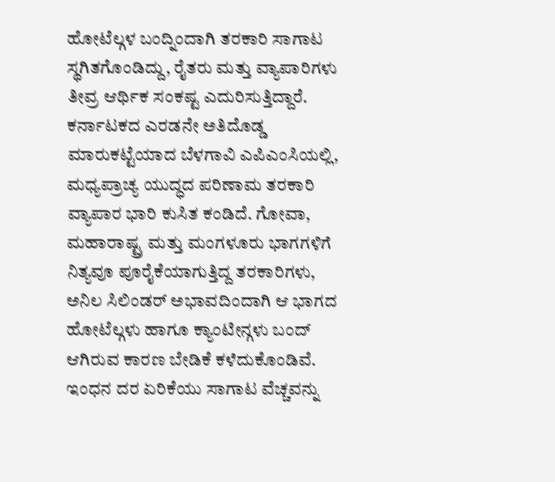ಹೋಟೆಲ್ಗಳ ಬಂದ್ನಿಂದಾಗಿ ತರಕಾರಿ ಸಾಗಾಟ ಸ್ಥಗಿತಗೊಂಡಿದ್ದು, ರೈತರು ಮತ್ತು ವ್ಯಾಪಾರಿಗಳು ತೀವ್ರ ಆರ್ಥಿಕ ಸಂಕಷ್ಟ ಎದುರಿಸುತ್ತಿದ್ದಾರೆ.
ಕರ್ನಾಟಕದ ಎರಡನೇ ಅತಿದೊಡ್ಡ ಮಾರುಕಟ್ಟೆಯಾದ ಬೆಳಗಾವಿ ಎಪಿಎಂಸಿಯಲ್ಲಿ, ಮಧ್ಯಪ್ರಾಚ್ಯ ಯುದ್ಧದ ಪರಿಣಾಮ ತರಕಾರಿ ವ್ಯಾಪಾರ ಭಾರಿ ಕುಸಿತ ಕಂಡಿದೆ. ಗೋವಾ, ಮಹಾರಾಷ್ಟ್ರ ಮತ್ತು ಮಂಗಳೂರು ಭಾಗಗಳಿಗೆ ನಿತ್ಯವೂ ಪೂರೈಕೆಯಾಗುತ್ತಿದ್ದ ತರಕಾರಿಗಳು, ಅನಿಲ ಸಿಲಿಂಡರ್ ಅಭಾವದಿಂದಾಗಿ ಆ ಭಾಗದ ಹೋಟೆಲ್ಗಳು ಹಾಗೂ ಕ್ಯಾಂಟೀನ್ಗಳು ಬಂದ್ ಆಗಿರುವ ಕಾರಣ ಬೇಡಿಕೆ ಕಳೆದುಕೊಂಡಿವೆ. ಇಂಧನ ದರ ಏರಿಕೆಯು ಸಾಗಾಟ ವೆಚ್ಚವನ್ನು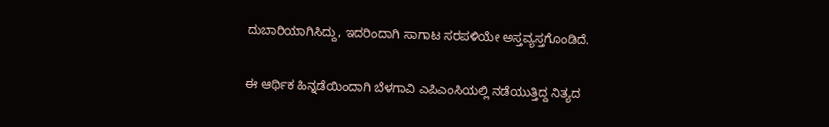ದುಬಾರಿಯಾಗಿಸಿದ್ದು, ಇದರಿಂದಾಗಿ ಸಾಗಾಟ ಸರಪಳಿಯೇ ಅಸ್ತವ್ಯಸ್ತಗೊಂಡಿದೆ.


ಈ ಆರ್ಥಿಕ ಹಿನ್ನಡೆಯಿಂದಾಗಿ ಬೆಳಗಾವಿ ಎಪಿಎಂಸಿಯಲ್ಲಿ ನಡೆಯುತ್ತಿದ್ದ ನಿತ್ಯದ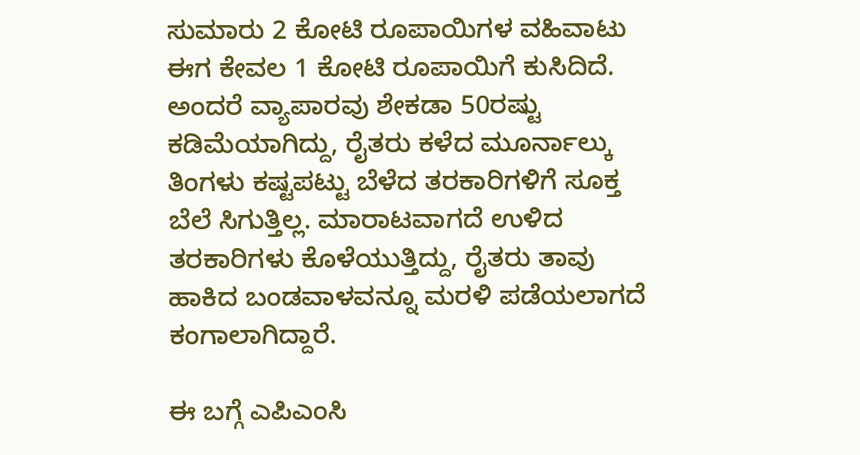ಸುಮಾರು 2 ಕೋಟಿ ರೂಪಾಯಿಗಳ ವಹಿವಾಟು ಈಗ ಕೇವಲ 1 ಕೋಟಿ ರೂಪಾಯಿಗೆ ಕುಸಿದಿದೆ. ಅಂದರೆ ವ್ಯಾಪಾರವು ಶೇಕಡಾ 50ರಷ್ಟು ಕಡಿಮೆಯಾಗಿದ್ದು, ರೈತರು ಕಳೆದ ಮೂರ್ನಾಲ್ಕು ತಿಂಗಳು ಕಷ್ಟಪಟ್ಟು ಬೆಳೆದ ತರಕಾರಿಗಳಿಗೆ ಸೂಕ್ತ ಬೆಲೆ ಸಿಗುತ್ತಿಲ್ಲ. ಮಾರಾಟವಾಗದೆ ಉಳಿದ ತರಕಾರಿಗಳು ಕೊಳೆಯುತ್ತಿದ್ದು, ರೈತರು ತಾವು ಹಾಕಿದ ಬಂಡವಾಳವನ್ನೂ ಮರಳಿ ಪಡೆಯಲಾಗದೆ ಕಂಗಾಲಾಗಿದ್ದಾರೆ.

ಈ ಬಗ್ಗೆ ಎಪಿಎಂಸಿ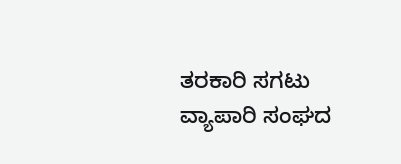ತರಕಾರಿ ಸಗಟು ವ್ಯಾಪಾರಿ ಸಂಘದ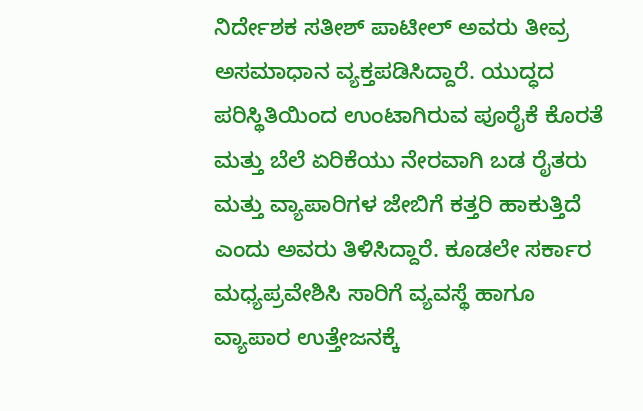ನಿರ್ದೇಶಕ ಸತೀಶ್ ಪಾಟೀಲ್ ಅವರು ತೀವ್ರ ಅಸಮಾಧಾನ ವ್ಯಕ್ತಪಡಿಸಿದ್ದಾರೆ. ಯುದ್ಧದ ಪರಿಸ್ಥಿತಿಯಿಂದ ಉಂಟಾಗಿರುವ ಪೂರೈಕೆ ಕೊರತೆ ಮತ್ತು ಬೆಲೆ ಏರಿಕೆಯು ನೇರವಾಗಿ ಬಡ ರೈತರು ಮತ್ತು ವ್ಯಾಪಾರಿಗಳ ಜೇಬಿಗೆ ಕತ್ತರಿ ಹಾಕುತ್ತಿದೆ ಎಂದು ಅವರು ತಿಳಿಸಿದ್ದಾರೆ. ಕೂಡಲೇ ಸರ್ಕಾರ ಮಧ್ಯಪ್ರವೇಶಿಸಿ ಸಾರಿಗೆ ವ್ಯವಸ್ಥೆ ಹಾಗೂ ವ್ಯಾಪಾರ ಉತ್ತೇಜನಕ್ಕೆ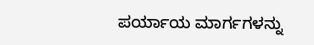ಪರ್ಯಾಯ ಮಾರ್ಗಗಳನ್ನು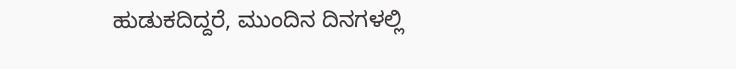ಹುಡುಕದಿದ್ದರೆ, ಮುಂದಿನ ದಿನಗಳಲ್ಲಿ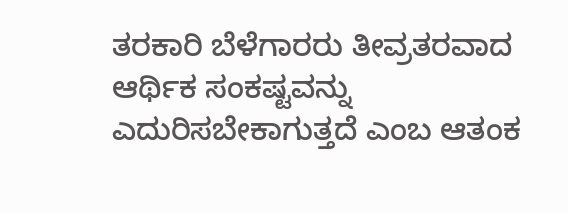ತರಕಾರಿ ಬೆಳೆಗಾರರು ತೀವ್ರತರವಾದ ಆರ್ಥಿಕ ಸಂಕಷ್ಟವನ್ನು ಎದುರಿಸಬೇಕಾಗುತ್ತದೆ ಎಂಬ ಆತಂಕ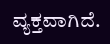ವ್ಯಕ್ತವಾಗಿದೆ.